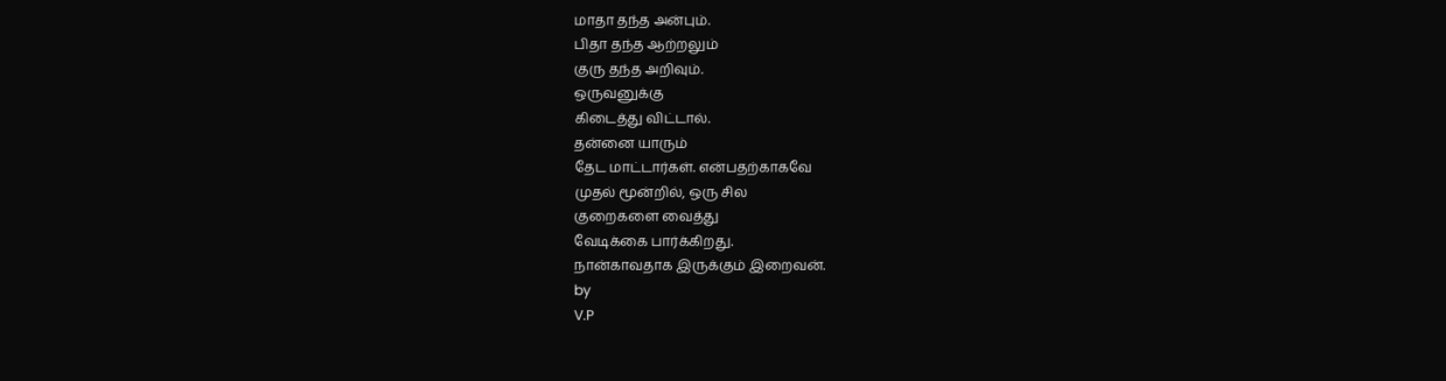மாதா தந்த அன்பும்.
பிதா தந்த ஆற்றலும்
குரு தந்த அறிவும்.
ஒருவனுக்கு
கிடைத்து விட்டால்.
தன்னை யாரும்
தேட மாட்டார்கள். என்பதற்காகவே
முதல் மூன்றில், ஒரு சில
குறைகளை வைத்து
வேடிக்கை பார்க்கிறது.
நான்காவதாக இருக்கும் இறைவன்.
by
V.P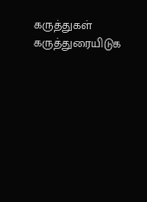கருத்துகள்
கருத்துரையிடுக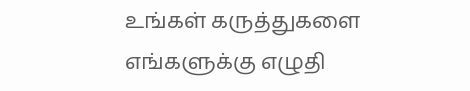உங்கள் கருத்துகளை எங்களுக்கு எழுதி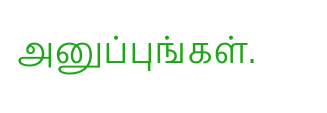அனுப்புங்கள்.